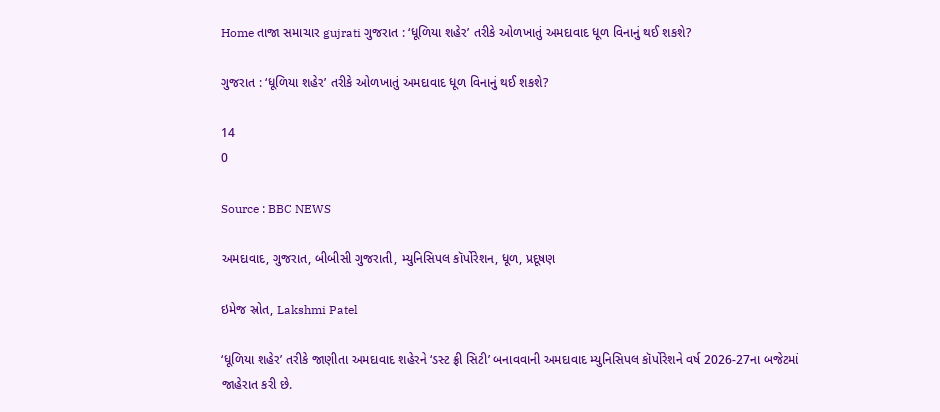Home તાજા સમાચાર gujrati ગુજરાત : ‘ધૂળિયા શહેર’ તરીકે ઓળખાતું અમદાવાદ ધૂળ વિનાનું થઈ શકશે?

ગુજરાત : ‘ધૂળિયા શહેર’ તરીકે ઓળખાતું અમદાવાદ ધૂળ વિનાનું થઈ શકશે?

14
0

Source : BBC NEWS

અમદાવાદ, ગુજરાત, બીબીસી ગુજરાતી, મ્યુનિસિપલ કૉર્પોરેશન, ધૂળ, પ્રદૂષણ

ઇમેજ સ્રોત, Lakshmi Patel

‘ધૂળિયા શહેર’ તરીકે જાણીતા અમદાવાદ શહેરને ‘ડસ્ટ ફ્રી સિટી’ બનાવવાની અમદાવાદ મ્યુનિસિપલ કૉર્પોરેશને વર્ષ 2026-27ના બજેટમાં જાહેરાત કરી છે.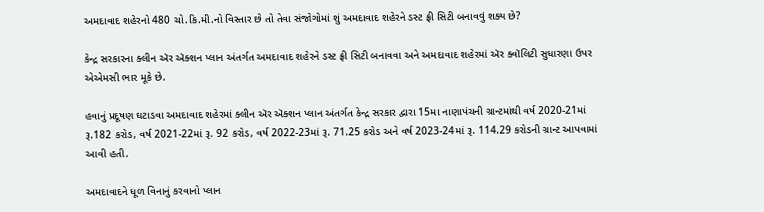અમદાવાદ શહેરનો 480 ચો.કિ.મી.નો વિસ્તાર છે તો તેવા સંજોગોમાં શું અમદાવાદ શહેરને ડસ્ટ ફ્રી સિટી બનાવવું શક્ય છે?

કેન્દ્ર સરકારના ક્લીન ઍર ઍક્શન પ્લાન અંતર્ગત અમદાવાદ શહેરને ડસ્ટ ફ્રી સિટી બનાવવા અને અમદાવાદ શહેરમાં ઍર ક્વૉલિટી સુધારણા ઉપર એએમસી ભાર મૂકે છે.

હવાનું પ્રદૂષણ ઘટાડવા અમદાવાદ શહેરમાં ક્લીન ઍર ઍક્શન પ્લાન અંતર્ગત કેન્દ્ર સરકાર દ્વારા 15મા નાણાપંચની ગ્રાન્ટમાંથી વર્ષ 2020-21માં રૂ.182 કરોડ, વર્ષ 2021-22માં રૂ. 92 કરોડ, વર્ષ 2022-23માં રૂ. 71.25 કરોડ અને વર્ષ 2023-24માં રૂ. 114.29 કરોડની ગ્રાન્ટ આપવામાં આવી હતી.

અમદાવાદને ધૂળ વિનાનું કરવાનો પ્લાન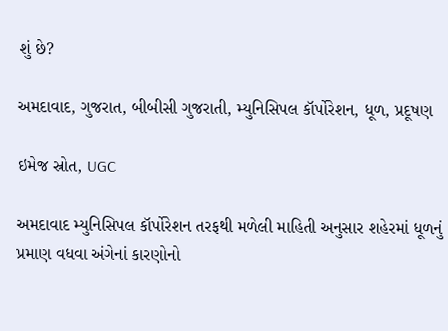શું છે?

અમદાવાદ, ગુજરાત, બીબીસી ગુજરાતી, મ્યુનિસિપલ કૉર્પોરેશન, ધૂળ, પ્રદૂષણ

ઇમેજ સ્રોત, UGC

અમદાવાદ મ્યુનિસિપલ કૉર્પોરેશન તરફથી મળેલી માહિતી અનુસાર શહેરમાં ધૂળનું પ્રમાણ વધવા અંગેનાં કારણોનો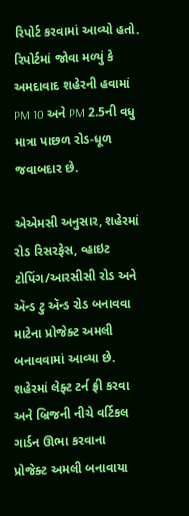રિપોર્ટ કરવામાં આવ્યો હતો. રિપોર્ટમાં જોવા મળ્યું કે અમદાવાદ શહેરની હવામાં PM 10 અને PM 2.5ની વધુ માત્રા પાછળ રોડ-ધૂળ જવાબદાર છે.

એએમસી અનુસાર, શહેરમાં રોડ રિસરફેસ, વ્હાઇટ ટોપિંગ/આરસીસી રોડ અને ઍન્ડ ટુ ઍન્ડ રોડ બનાવવા માટેના પ્રોજેક્ટ અમલી બનાવવામાં આવ્યા છે. શહેરમાં લેફ્ટ ટર્ન ફ્રી કરવા અને બ્રિજની નીચે વર્ટિકલ ગાર્ડન ઊભા કરવાના પ્રોજેક્ટ અમલી બનાવાયા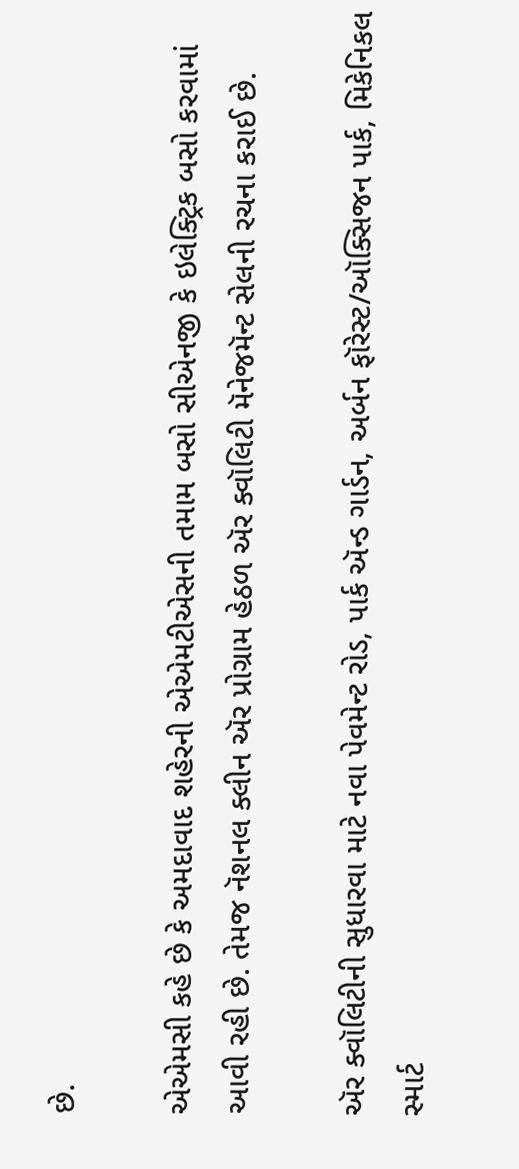છે.

એએમસી કહે છે કે અમદાવાદ શહેરની એએમટીએસની તમામ બસો સીએનજી કે ઇલેક્ટ્રિક બસો કરવામાં આવી રહી છે. તેમજ નૅશનલ ક્લીન ઍર પ્રોગ્રામ હેઠળ ઍર ક્વૉલિટી મૅનેજમૅન્ટ સેલની રચના કરાઈ છે.

ઍર ક્વૉલિટીની સુધારવા માટે નવા પેવમેન્ટ રોડ, પાર્ક ઍન્ડ ગાર્ડન, અર્બન ફૉરેસ્ટ/ઑક્સિજન પાર્ક, મિકેનિકલ સ્માર્ટ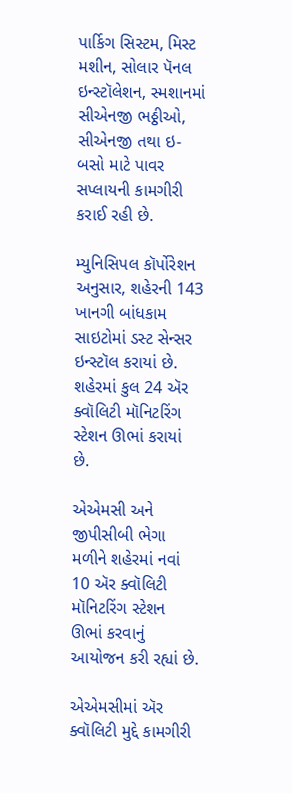પાર્કિગ સિસ્ટમ, મિસ્ટ મશીન, સોલાર પૅનલ ઇન્સ્ટૉલેશન, સ્મશાનમાં સીએનજી ભઠ્ઠીઓ, સીએનજી તથા ઇ-બસો માટે પાવર સપ્લાયની કામગીરી કરાઈ રહી છે.

મ્યુનિસિપલ કૉર્પોરેશન અનુસાર, શહેરની 143 ખાનગી બાંધકામ સાઇટોમાં ડસ્ટ સેન્સર ઇન્સ્ટૉલ કરાયાં છે. શહેરમાં કુલ 24 ઍર ક્વૉલિટી મૉનિટરિંગ સ્ટેશન ઊભાં કરાયાં છે.

એએમસી અને જીપીસીબી ભેગા મળીને શહેરમાં નવાં 10 ઍર ક્વૉલિટી મૉનિટરિંગ સ્ટેશન ઊભાં કરવાનું આયોજન કરી રહ્યાં છે.

એએમસીમાં ઍર ક્વૉલિટી મુદ્દે કામગીરી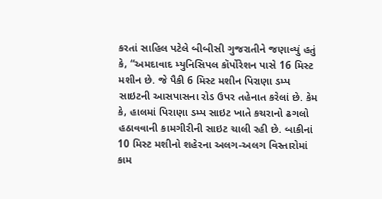કરતાં સાહિલ પટેલે બીબીસી ગુજરાતીને જણાવ્યું હતું કે, “અમદાવાદ મ્યુનિસિપલ કૉર્પોરેશન પાસે 16 મિસ્ટ મશીન છે. જે પૈકી 6 મિસ્ટ મશીન પિરાણા ડમ્પ સાઇટની આસપાસના રોડ ઉપર તહેનાત કરેલાં છે. કેમ કે, હાલમાં પિરાણા ડમ્પ સાઇટ ખાતે કચરાનો ઢગલો હઠાવવાની કામગીરીની સાઇટ ચાલી રહી છે. બાકીનાં 10 મિસ્ટ મશીનો શહેરના અલગ-અલગ વિસ્તારોમાં કામ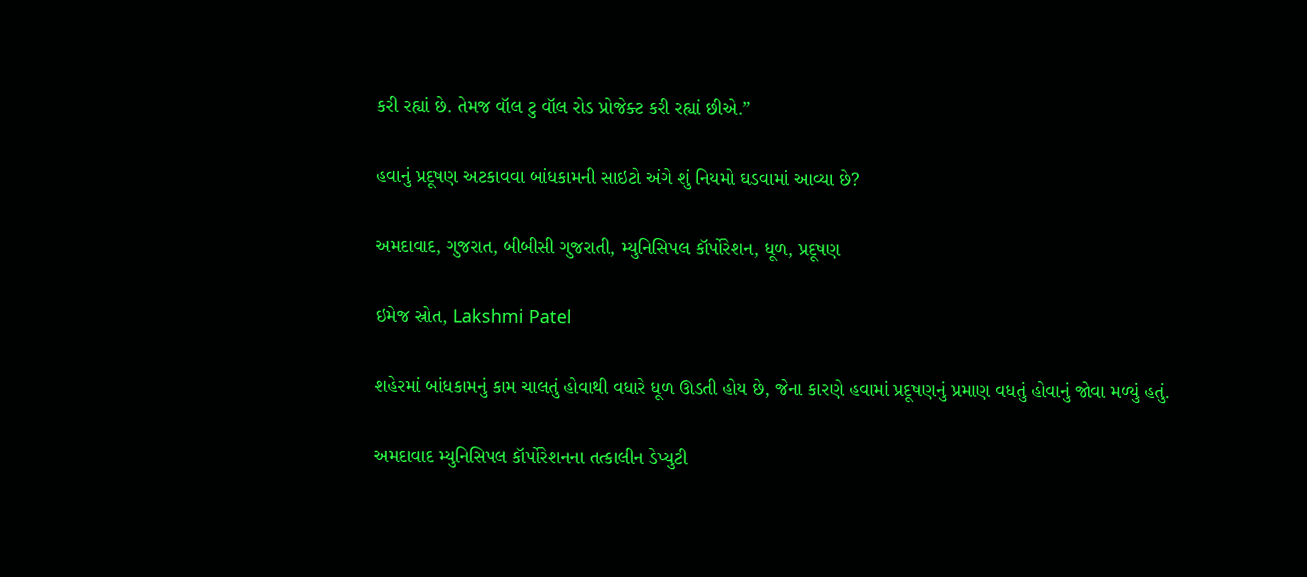કરી રહ્યાં છે. તેમજ વૉલ ટુ વૉલ રોડ પ્રોજેક્ટ કરી રહ્યાં છીએ.”

હવાનું પ્રદૂષણ અટકાવવા બાંધકામની સાઇટો અંગે શું નિયમો ઘડવામાં આવ્યા છે?

અમદાવાદ, ગુજરાત, બીબીસી ગુજરાતી, મ્યુનિસિપલ કૉર્પોરેશન, ધૂળ, પ્રદૂષણ

ઇમેજ સ્રોત, Lakshmi Patel

શહેરમાં બાંધકામનું કામ ચાલતું હોવાથી વધારે ધૂળ ઊડતી હોય છે, જેના કારણે હવામાં પ્રદૂષણનું પ્રમાણ વધતું હોવાનું જોવા મળ્યું હતું.

અમદાવાદ મ્યુનિસિપલ કૉર્પોરેશનના તત્કાલીન ડેપ્યુટી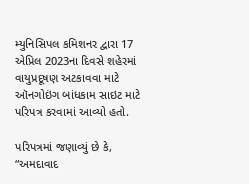મ્યુનિસિપલ કમિશનર દ્વારા 17 એપ્રિલ 2023ના દિવસે શહેરમાં વાયુપ્રદૂષણ અટકાવવા માટે ઑનગોઇંગ બાંધકામ સાઇટ માટે પરિપત્ર કરવામાં આવ્યો હતો.

પરિપત્રમાં જણાવ્યું છે કે, “અમદાવાદ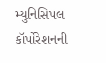મ્યુનિસિપલ કૉર્પોરેશનની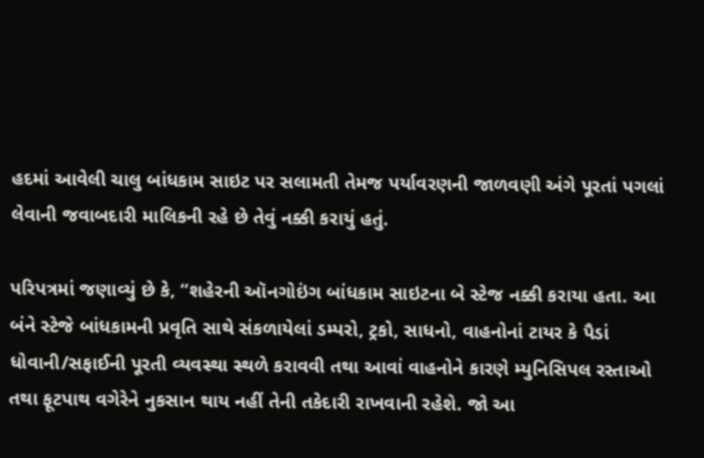હદમાં આવેલી ચાલુ બાંધકામ સાઇટ પર સલામતી તેમજ પર્યાવરણની જાળવણી અંગે પૂરતાં પગલાં લેવાની જવાબદારી માલિકની રહે છે તેવું નક્કી કરાયું હતું.

પરિપત્રમાં જણાવ્યું છે કે, “શહેરની ઑનગોઇંગ બાંધકામ સાઇટના બે સ્ટેજ નક્કી કરાયા હતા. આ બંને સ્ટેજે બાંધકામની પ્રવૃતિ સાથે સંકળાયેલાં ડમ્પરો, ટ્રકો, સાધનો, વાહનોનાં ટાયર કે પૈડાં ધોવાની/સફાઈની પૂરતી વ્યવસ્થા સ્થળે કરાવવી તથા આવાં વાહનોને કારણે મ્યુનિસિપલ રસ્તાઓ તથા ફૂટપાથ વગેરેને નુકસાન થાય નહીં તેની તકેદારી રાખવાની રહેશે. જો આ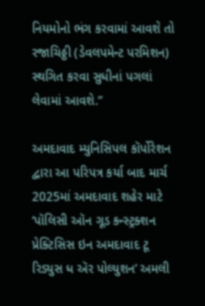નિયમોનો ભંગ કરવામાં આવશે તો રજાચિઠ્ઠી (ડેવલપમેન્ટ પરમિશન) સ્થગિત કરવા સુધીનાં પગલાં લેવામાં આવશે.”

અમદાવાદ મ્યુનિસિપલ કૉર્પોરેશન દ્વારા આ પરિપત્ર કર્યા બાદ માર્ચ 2025માં અમદાવાદ શહેર માટે ‘પૉલિસી ઑન ગૂડ કન્સ્ટ્રક્શન પ્રેક્ટિસિસ ઇન અમદાવાદ ટૂ રિડ્યુસ ધ ઍર પોલ્યુશન’ અમલી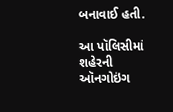બનાવાઈ હતી.

આ પૉલિસીમાં શહેરની ઑનગોઇંગ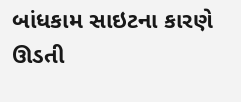બાંધકામ સાઇટના કારણે ઊડતી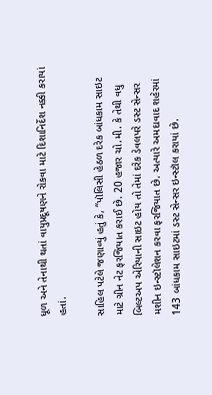ધૂળ અને તેનાથી થતાં વાયુપ્રદૂષણને રોકવા માટે દિશાનિર્દેશ નક્કી કરાયાં હતાં.

સાહિલ પટેલે જણાવ્યું હતું કે, “પૉલિસી હેઠળ દરેક બાંધકામ સાઇટ માટે ગ્રીન નેટ ફરજિયાત કરાઈ છે. 20 હજાર ચો.મી. કે તેથી વધુ બિલ્ટઅપ એરિયાની સાઇટ હોય તો તેમાં દરેક ડેવલપરે ડસ્ટ સેન્સર મશીન ઇન્સ્ટૉલેશન કરવા ફરજિયાત છે. અત્યારે અમદાવાદ શહેરમાં 143 બાંધકામ સાઇટમાં ડસ્ટ સેન્સર ઇન્સ્ટૉલ કરાયાં છે.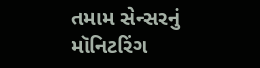તમામ સેન્સરનું મૉનિટરિંગ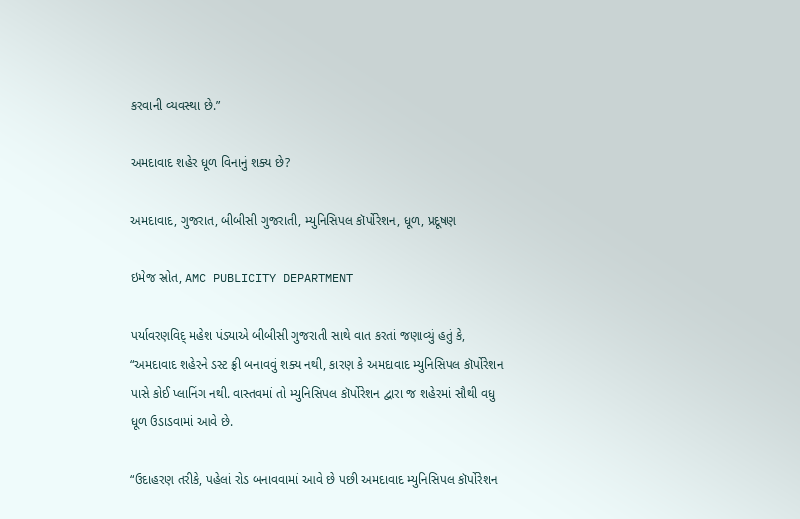કરવાની વ્યવસ્થા છે.”

અમદાવાદ શહેર ધૂળ વિનાનું શક્ય છે?

અમદાવાદ, ગુજરાત, બીબીસી ગુજરાતી, મ્યુનિસિપલ કૉર્પોરેશન, ધૂળ, પ્રદૂષણ

ઇમેજ સ્રોત, AMC PUBLICITY DEPARTMENT

પર્યાવરણવિદ્ મહેશ પંડ્યાએ બીબીસી ગુજરાતી સાથે વાત કરતાં જણાવ્યું હતું કે, “અમદાવાદ શહેરને ડસ્ટ ફ્રી બનાવવું શક્ય નથી, કારણ કે અમદાવાદ મ્યુનિસિપલ કૉર્પોરેશન પાસે કોઈ પ્લાનિંગ નથી. વાસ્તવમાં તો મ્યુનિસિપલ કૉર્પોરેશન દ્વારા જ શહેરમાં સૌથી વધુ ધૂળ ઉડાડવામાં આવે છે.

“ઉદાહરણ તરીકે, પહેલાં રોડ બનાવવામાં આવે છે પછી અમદાવાદ મ્યુનિસિપલ કૉર્પોરેશન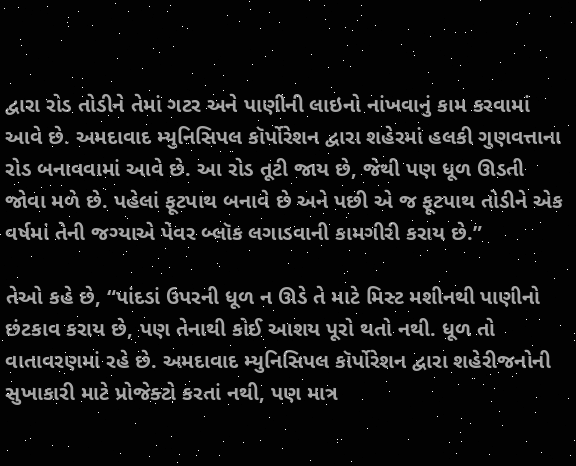દ્વારા રોડ તોડીને તેમાં ગટર અને પાણીની લાઇનો નાંખવાનું કામ કરવામાં આવે છે. અમદાવાદ મ્યુનિસિપલ કૉર્પોરેશન દ્વારા શહેરમાં હલકી ગુણવત્તાના રોડ બનાવવામાં આવે છે. આ રોડ તૂટી જાય છે, જેથી પણ ધૂળ ઊડતી જોવા મળે છે. પહેલાં ફૂટપાથ બનાવે છે અને પછી એ જ ફૂટપાથ તોડીને એક વર્ષમાં તેની જગ્યાએ પેવર બ્લૉક લગાડવાની કામગીરી કરાય છે.”

તેઓ કહે છે, “પાંદડાં ઉપરની ધૂળ ન ઊડે તે માટે મિસ્ટ મશીનથી પાણીનો છંટકાવ કરાય છે, પણ તેનાથી કોઈ આશય પૂરો થતો નથી. ધૂળ તો વાતાવરણમાં રહે છે. અમદાવાદ મ્યુનિસિપલ કૉર્પોરેશન દ્વારા શહેરીજનોની સુખાકારી માટે પ્રોજેક્ટો કરતાં નથી, પણ માત્ર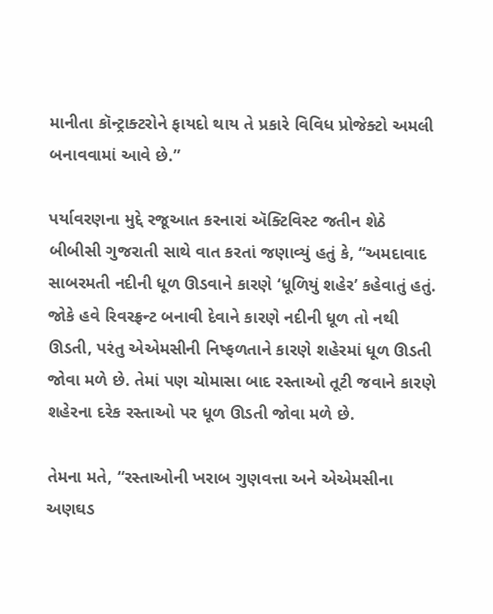માનીતા કૉન્ટ્રાક્ટરોને ફાયદો થાય તે પ્રકારે વિવિધ પ્રોજેક્ટો અમલી બનાવવામાં આવે છે.”

પર્યાવરણના મુદ્દે રજૂઆત કરનારાં ઍક્ટિવિસ્ટ જતીન શેઠે બીબીસી ગુજરાતી સાથે વાત કરતાં જણાવ્યું હતું કે, “અમદાવાદ સાબરમતી નદીની ધૂળ ઊડવાને કારણે ‘ધૂળિયું શહેર’ કહેવાતું હતું. જોકે હવે રિવરફ્રન્ટ બનાવી દેવાને કારણે નદીની ધૂળ તો નથી ઊડતી, પરંતુ એએમસીની નિષ્ફળતાને કારણે શહેરમાં ધૂળ ઊડતી જોવા મળે છે. તેમાં પણ ચોમાસા બાદ રસ્તાઓ તૂટી જવાને કારણે શહેરના દરેક રસ્તાઓ પર ધૂળ ઊડતી જોવા મળે છે.

તેમના મતે, “રસ્તાઓની ખરાબ ગુણવત્તા અને એએમસીના અણઘડ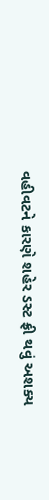વહીવટને કારણે શહેર ડસ્ટ ફ્રી થવું અશક્ય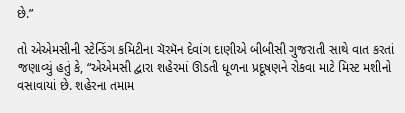છે.”

તો એએમસીની સ્ટેન્ડિંગ કમિટીના ચૅરમૅન દેવાંગ દાણીએ બીબીસી ગુજરાતી સાથે વાત કરતાં જણાવ્યું હતું કે, “એએમસી દ્વારા શહેરમાં ઊડતી ધૂળના પ્રદૂષણને રોકવા માટે મિસ્ટ મશીનો વસાવાયાં છે. શહેરના તમામ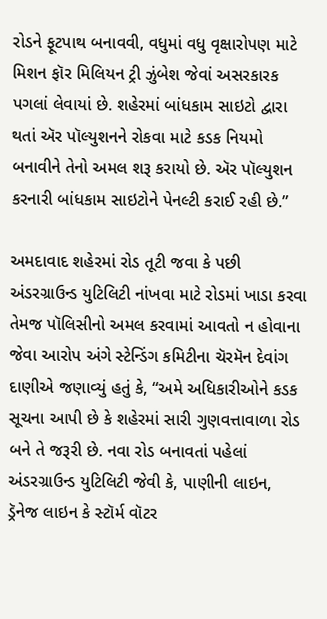રોડને ફૂટપાથ બનાવવી, વધુમાં વધુ વૃક્ષારોપણ માટે મિશન ફૉર મિલિયન ટ્રી ઝુંબેશ જેવાં અસરકારક પગલાં લેવાયાં છે. શહેરમાં બાંધકામ સાઇટો દ્વારા થતાં ઍર પૉલ્યુશનને રોકવા માટે કડક નિયમો બનાવીને તેનો અમલ શરૂ કરાયો છે. ઍર પૉલ્યુશન કરનારી બાંધકામ સાઇટોને પેનલ્ટી કરાઈ રહી છે.”

અમદાવાદ શહેરમાં રોડ તૂટી જવા કે પછી અંડરગ્રાઉન્ડ યુટિલિટી નાંખવા માટે રોડમાં ખાડા કરવા તેમજ પૉલિસીનો અમલ કરવામાં આવતો ન હોવાના જેવા આરોપ અંગે સ્ટેન્ડિંગ કમિટીના ચૅરમૅન દેવાંગ દાણીએ જણાવ્યું હતું કે, “અમે અધિકારીઓને કડક સૂચના આપી છે કે શહેરમાં સારી ગુણવત્તાવાળા રોડ બને તે જરૂરી છે. નવા રોડ બનાવતાં પહેલાં અંડરગ્રાઉન્ડ યુટિલિટી જેવી કે, પાણીની લાઇન, ડ્રૅનેજ લાઇન કે સ્ટૉર્મ વૉટર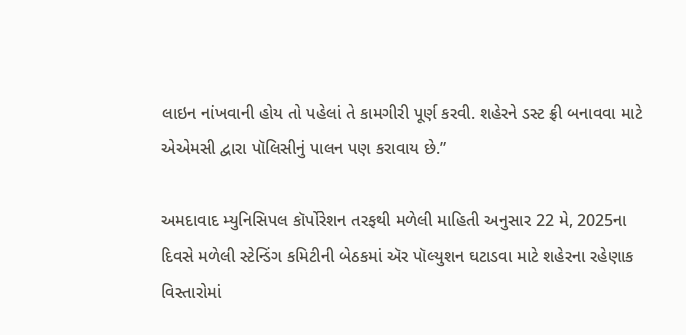લાઇન નાંખવાની હોય તો પહેલાં તે કામગીરી પૂર્ણ કરવી. શહેરને ડસ્ટ ફ્રી બનાવવા માટે એએમસી દ્વારા પૉલિસીનું પાલન પણ કરાવાય છે.”

અમદાવાદ મ્યુનિસિપલ કૉર્પોરેશન તરફથી મળેલી માહિતી અનુસાર 22 મે, 2025ના દિવસે મળેલી સ્ટેન્ડિંગ કમિટીની બેઠકમાં ઍર પૉલ્યુશન ઘટાડવા માટે શહેરના રહેણાક વિસ્તારોમાં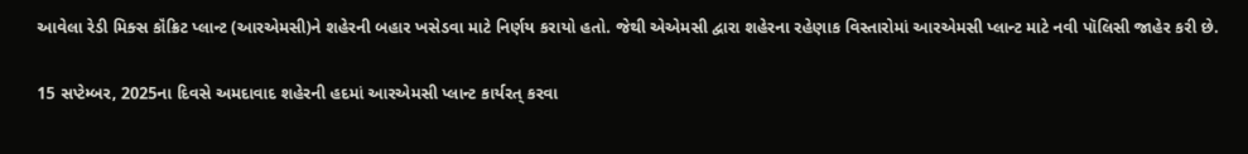આવેલા રેડી મિક્સ કૉંક્રિટ પ્લાન્ટ (આરએમસી)ને શહેરની બહાર ખસેડવા માટે નિર્ણય કરાયો હતો. જેથી એએમસી દ્વારા શહેરના રહેણાક વિસ્તારોમાં આરએમસી પ્લાન્ટ માટે નવી પૉલિસી જાહેર કરી છે.

15 સપ્ટેમ્બર, 2025ના દિવસે અમદાવાદ શહેરની હદમાં આરએમસી પ્લાન્ટ કાર્યરત્ કરવા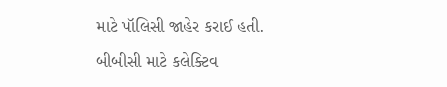માટે પૉલિસી જાહેર કરાઈ હતી.

બીબીસી માટે કલેક્ટિવ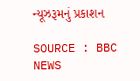ન્યૂઝરૂમનું પ્રકાશન

SOURCE : BBC NEWS